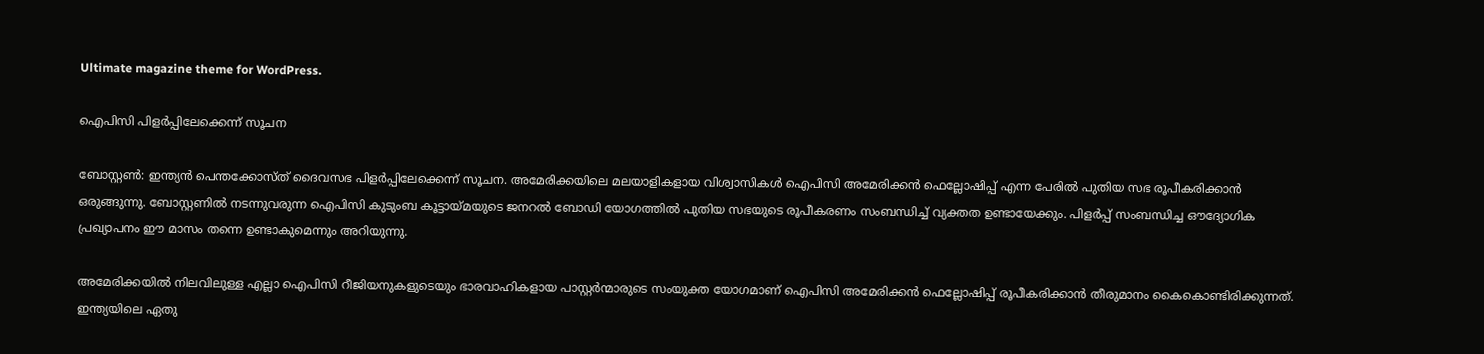Ultimate magazine theme for WordPress.

ഐപിസി പിളർപ്പിലേക്കെന്ന് സൂചന

ബോസ്റ്റൺ: ഇന്ത്യന്‍ പെന്തക്കോസ്ത് ദൈവസഭ പിളര്‍പ്പിലേക്കെന്ന് സൂചന. അമേരിക്കയിലെ മലയാളികളായ വിശ്വാസികള്‍ ഐപിസി അമേരിക്കന്‍ ഫെല്ലോഷിപ്പ് എന്ന പേരില്‍ പുതിയ സഭ രൂപീകരിക്കാന്‍ ഒരുങ്ങുന്നു. ബോസ്റ്റണില്‍ നടന്നുവരുന്ന ഐപിസി കുടുംബ കൂട്ടായ്മയുടെ ജനറല്‍ ബോഡി യോഗത്തില്‍ പുതിയ സഭയുടെ രൂപീകരണം സംബന്ധിച്ച് വ്യക്തത ഉണ്ടായേക്കും. പിളര്‍പ്പ് സംബന്ധിച്ച ഔദ്യോഗിക പ്രഖ്യാപനം ഈ മാസം തന്നെ ഉണ്ടാകുമെന്നും അറിയുന്നു.

അമേരിക്കയില്‍ നിലവിലുള്ള എല്ലാ ഐപിസി റീജിയനുകളുടെയും ഭാരവാഹികളായ പാസ്റ്റര്‍ന്മാരുടെ സംയുക്ത യോഗമാണ് ഐപിസി അമേരിക്കന്‍ ഫെല്ലോഷിപ്പ് രൂപീകരിക്കാൻ തീരുമാനം കൈകൊണ്ടിരിക്കുന്നത്. ഇന്ത്യയിലെ ഏതു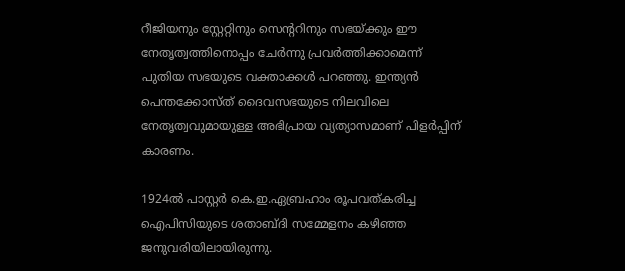റീജിയനും സ്റ്റേറ്റിനും സെന്ററിനും സഭയ്ക്കും ഈ നേതൃത്വത്തിനൊപ്പം ചേര്‍ന്നു പ്രവര്‍ത്തിക്കാമെന്ന് പുതിയ സഭയുടെ വക്താക്കള്‍ പറഞ്ഞു. ഇന്ത്യന്‍ പെന്തക്കോസ്ത് ദൈവസഭയുടെ നിലവിലെ നേതൃത്വവുമായുള്ള അഭിപ്രായ വ്യത്യാസമാണ് പിളര്‍പ്പിന് കാരണം.

1924ല്‍ പാസ്റ്റര്‍ കെ.ഇ.ഏബ്രഹാം രൂപവത്കരിച്ച ഐപിസിയുടെ ശതാബ്ദി സമ്മേളനം കഴിഞ്ഞ ജനുവരിയിലായിരുന്നു.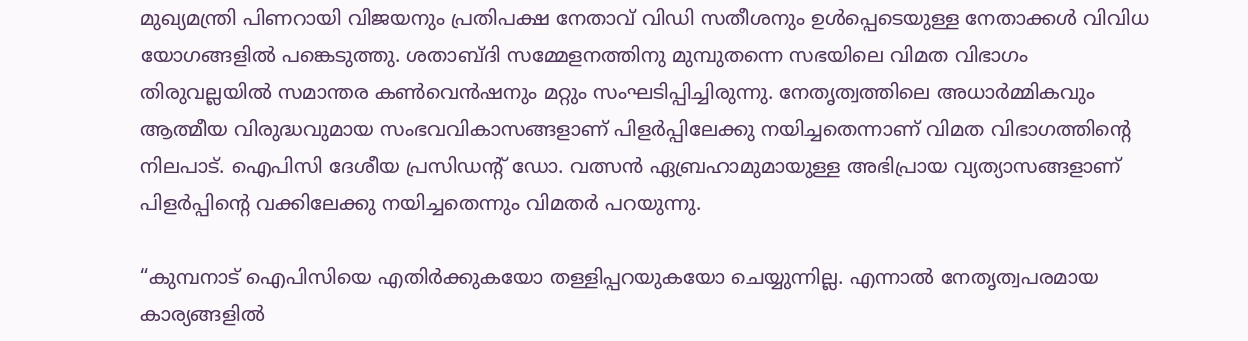മുഖ്യമന്ത്രി പിണറായി വിജയനും പ്രതിപക്ഷ നേതാവ് വിഡി സതീശനും ഉള്‍പ്പെടെയുള്ള നേതാക്കള്‍ വിവിധ യോഗങ്ങളില്‍ പങ്കെടുത്തു. ശതാബ്ദി സമ്മേളനത്തിനു മുമ്പുതന്നെ സഭയിലെ വിമത വിഭാഗം തിരുവല്ലയില്‍ സമാന്തര കണ്‍വെന്‍ഷനും മറ്റും സംഘടിപ്പിച്ചിരുന്നു. നേതൃത്വത്തിലെ അധാര്‍മ്മികവും ആത്മീയ വിരുദ്ധവുമായ സംഭവവികാസങ്ങളാണ് പിളര്‍പ്പിലേക്കു നയിച്ചതെന്നാണ് വിമത വിഭാഗത്തിന്റെ നിലപാട്. ഐപിസി ദേശീയ പ്രസിഡന്റ് ഡോ. വത്സന്‍ ഏബ്രഹാമുമായുള്ള അഭിപ്രായ വ്യത്യാസങ്ങളാണ് പിളര്‍പ്പിന്റെ വക്കിലേക്കു നയിച്ചതെന്നും വിമതര്‍ പറയുന്നു.

“കുമ്പനാട് ഐപിസിയെ എതിര്‍ക്കുകയോ തള്ളിപ്പറയുകയോ ചെയ്യുന്നില്ല. എന്നാല്‍ നേതൃത്വപരമായ കാര്യങ്ങളില്‍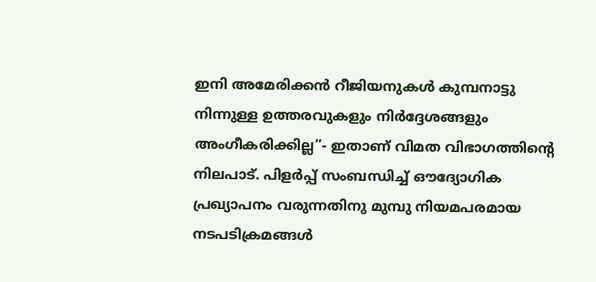ഇനി അമേരിക്കന്‍ റീജിയനുകള്‍ കുമ്പനാട്ടു നിന്നുള്ള ഉത്തരവുകളും നിര്‍ദ്ദേശങ്ങളും അംഗീകരിക്കില്ല”- ഇതാണ് വിമത വിഭാഗത്തിന്റെ നിലപാട്. പിളര്‍പ്പ് സംബന്ധിച്ച് ഔദ്യോഗിക പ്രഖ്യാപനം വരുന്നതിനു മുമ്പു നിയമപരമായ നടപടിക്രമങ്ങള്‍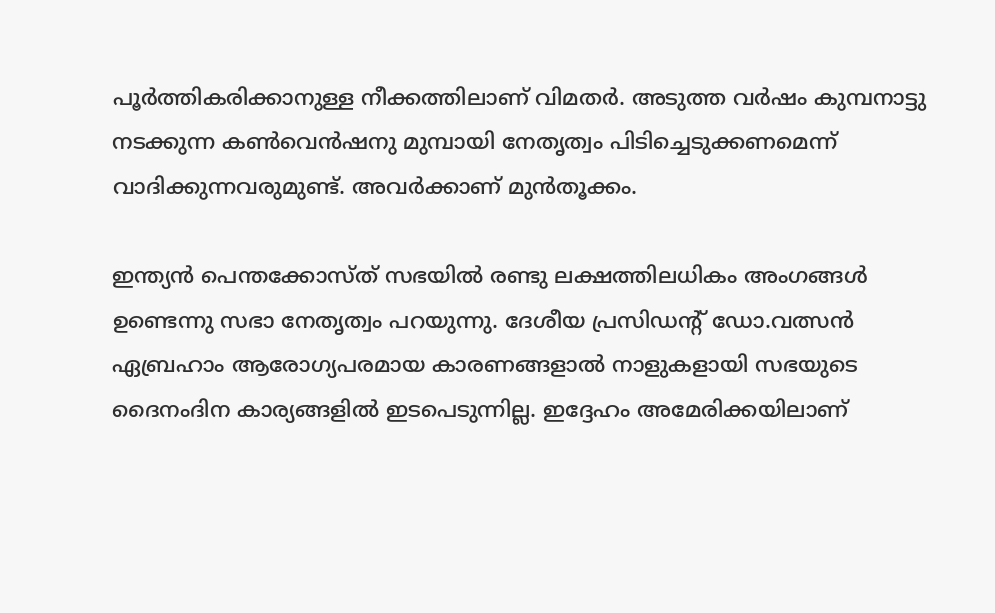പൂര്‍ത്തികരിക്കാനുള്ള നീക്കത്തിലാണ് വിമതര്‍. അടുത്ത വര്‍ഷം കുമ്പനാട്ടു നടക്കുന്ന കണ്‍വെന്‍ഷനു മുമ്പായി നേതൃത്വം പിടിച്ചെടുക്കണമെന്ന് വാദിക്കുന്നവരുമുണ്ട്. അവര്‍ക്കാണ് മുന്‍തൂക്കം.

ഇന്ത്യന്‍ പെന്തക്കോസ്ത് സഭയില്‍ രണ്ടു ലക്ഷത്തിലധികം അംഗങ്ങള്‍ ഉണ്ടെന്നു സഭാ നേതൃത്വം പറയുന്നു. ദേശീയ പ്രസിഡന്റ് ഡോ.വത്സന്‍ ഏബ്രഹാം ആരോഗ്യപരമായ കാരണങ്ങളാല്‍ നാളുകളായി സഭയുടെ ദൈനംദിന കാര്യങ്ങളില്‍ ഇടപെടുന്നില്ല. ഇദ്ദേഹം അമേരിക്കയിലാണ്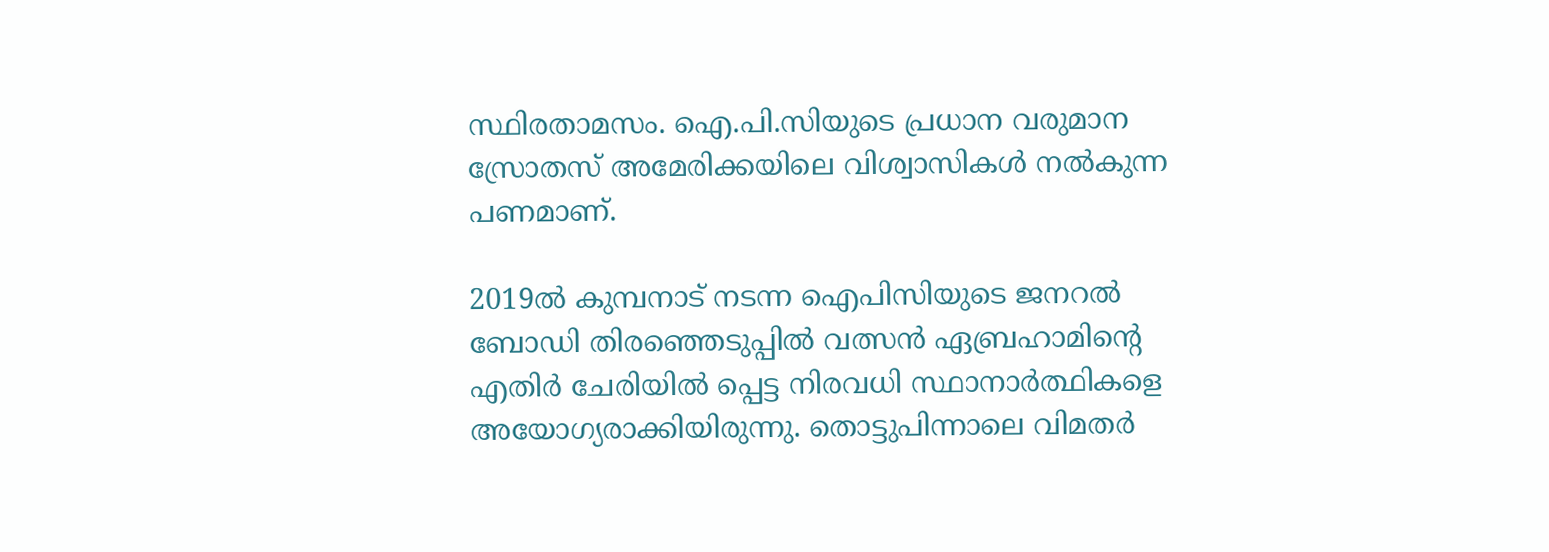സ്ഥിരതാമസം. ഐ.പി.സിയുടെ പ്രധാന വരുമാന സ്രോതസ് അമേരിക്കയിലെ വിശ്വാസികള്‍ നല്‍കുന്ന പണമാണ്.

2019ൽ കുമ്പനാട് നടന്ന ഐപിസിയുടെ ജനറൽ ബോഡി തിരഞ്ഞെടുപ്പിൽ വത്സൻ ഏബ്രഹാമിൻ്റെ എതിർ ചേരിയിൽ പ്പെട്ട നിരവധി സ്ഥാനാർത്ഥികളെ അയോഗ്യരാക്കിയിരുന്നു. തൊട്ടുപിന്നാലെ വിമതർ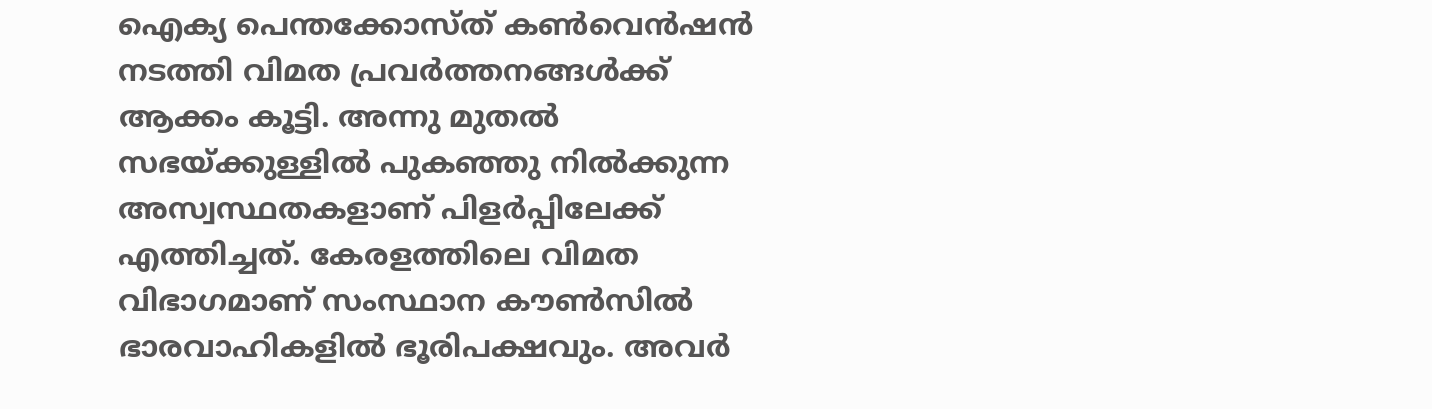ഐക്യ പെന്തക്കോസ്ത് കൺവെൻഷൻ നടത്തി വിമത പ്രവർത്തനങ്ങൾക്ക് ആക്കം കൂട്ടി. അന്നു മുതൽ സഭയ്ക്കുള്ളിൽ പുകഞ്ഞു നിൽക്കുന്ന അസ്വസ്ഥതകളാണ് പിളർപ്പിലേക്ക് എത്തിച്ചത്. കേരളത്തിലെ വിമത വിഭാഗമാണ് സംസ്ഥാന കൗൺസിൽ ഭാരവാഹികളിൽ ഭൂരിപക്ഷവും. അവർ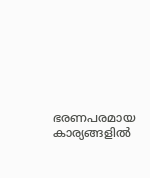ഭരണപരമായ കാര്യങ്ങളിൽ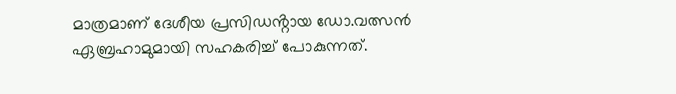മാത്രമാണ് ദേശീയ പ്രസിഡൻ്റായ ഡോ.വത്സൻ ഏബ്രഹാമുമായി സഹകരിച്ച് പോകുന്നത്.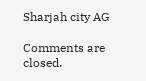Sharjah city AG

Comments are closed.